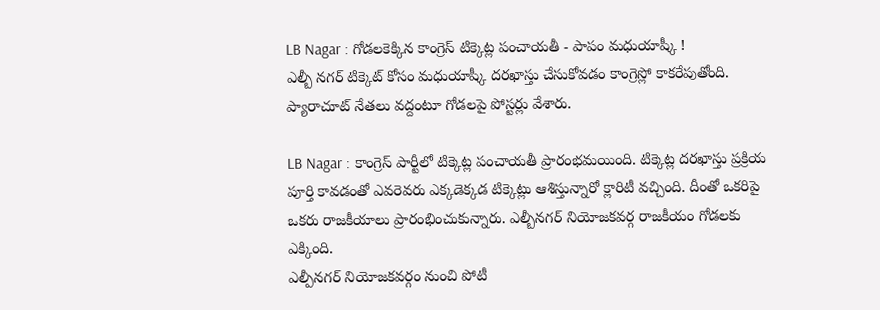LB Nagar : గోడలకెక్కిన కాంగ్రెస్ టిక్కెట్ల పంచాయతీ - పాపం మధుయాష్కీ !
ఎల్బీ నగర్ టిక్కెట్ కోసం మధుయాష్కీ దరఖాస్తు చేసుకోవడం కాంగ్రెస్లో కాకరేపుతోంది. ప్యారాచూట్ నేతలు వద్దంటూ గోడలపై పోస్టర్లు వేశారు.

LB Nagar : కాంగ్రెస్ పార్టీలో టిక్కెట్ల పంచాయతీ ప్రారంభమయింది. టిక్కెట్ల దరఖాస్తు ప్రక్రియ పూర్తి కావడంతో ఎవరెవరు ఎక్కడెక్కడ టిక్కెట్లు ఆశిస్తున్నారో క్లారిటీ వచ్చింది. దీంతో ఒకరిపై ఒకరు రాజకీయాలు ప్రారంభించుకున్నారు. ఎల్బీనగర్ నియోజకవర్గ రాజకీయం గోడలకు ఎక్కింది.
ఎల్పీనగర్ నియోజకవర్గం నుంచి పోటీ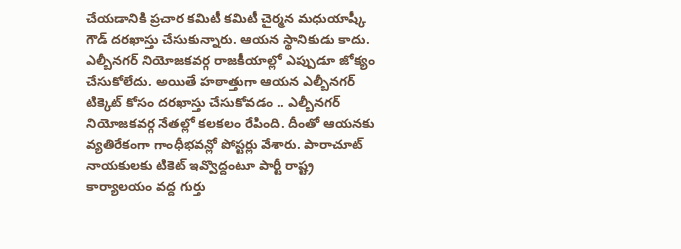చేయడానికి ప్రచార కమిటీ కమిటీ చైర్మన మధుయాష్కీ గౌడ్ దరఖాస్తు చేసుకున్నారు. ఆయన స్థానికుడు కాదు. ఎల్బీనగర్ నియోజకవర్గ రాజకీయాల్లో ఎప్పుడూ జోక్యం చేసుకోలేదు. అయితే హఠాత్తుగా ఆయన ఎల్బీనగర్ టిక్కెట్ కోసం దరఖాస్తు చేసుకోవడం .. ఎల్బీనగర్ నియోజకవర్గ నేతల్లో కలకలం రేపింది. దీంతో ఆయనకు వ్యతిరేకంగా గాంధీభవన్లో పోస్టర్లు వేశారు. పారాచూట్ నాయకులకు టికెట్ ఇవ్వొద్దంటూ పార్టీ రాష్ట్ర కార్యాలయం వద్ద గుర్తు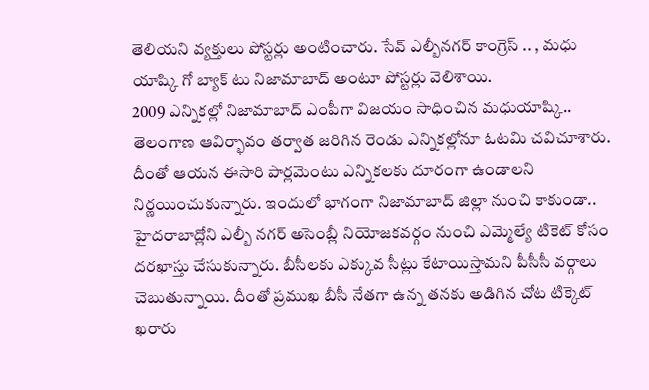తెలియని వ్యక్తులు పోస్టర్లు అంటించారు. సేవ్ ఎల్బీనగర్ కాంగ్రెస్ .. , మధు యాష్కి గో బ్యాక్ టు నిజామాబాద్ అంటూ పోస్టర్లు వెలిశాయి.
2009 ఎన్నికల్లో నిజామాబాద్ ఎంపీగా విజయం సాధించిన మధుయాష్కి.. తెలంగాణ ఆవిర్భావం తర్వాత జరిగిన రెండు ఎన్నికల్లోనూ ఓటమి చవిచూశారు. దీంతో ఆయన ఈసారి పార్లమెంటు ఎన్నికలకు దూరంగా ఉండాలని నిర్ణయించుకున్నారు. ఇందులో భాగంగా నిజామాబాద్ జిల్లా నుంచి కాకుండా.. హైదరాబాద్లోని ఎల్బీ నగర్ అసెంబ్లీ నియోజకవర్గం నుంచి ఎమ్మెల్యే టికెట్ కోసం దరఖాస్తు చేసుకున్నారు. బీసీలకు ఎక్కువ సీట్లు కేటాయిస్తామని పీసీసీ వర్గాలు చెబుతున్నాయి. దీంతో ప్రముఖ బీసీ నేతగా ఉన్న తనకు అడిగిన చోట టిక్కెట్ ఖరారు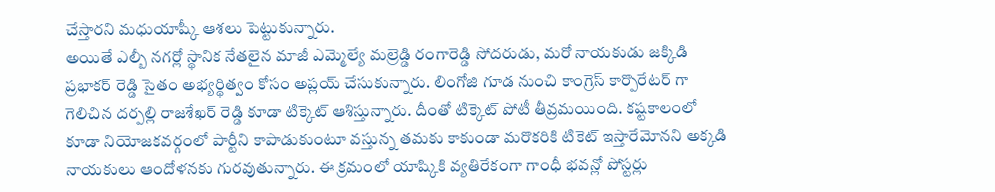చేస్తారని మధుయాష్కీ ఆశలు పెట్టుకున్నారు.
అయితే ఎల్బీ నగర్లో స్థానిక నేతలైన మాజీ ఎమ్మెల్యే మల్రెడ్డి రంగారెడ్డి సోదరుడు, మరో నాయకుడు జక్కిడి ప్రభాకర్ రెడ్డి సైతం అభ్యర్థిత్వం కోసం అప్లయ్ చేసుకున్నారు. లింగోజి గూడ నుంచి కాంగ్రెస్ కార్పొరేటర్ గా గెలిచిన దర్పల్లి రాజశేఖర్ రెడ్డి కూడా టిక్కెట్ ఆశిస్తున్నారు. దీంతో టిక్కెట్ పోటీ తీవ్రమయింది. కష్టకాలంలో కూడా నియోజకవర్గంలో పార్టీని కాపాడుకుంటూ వస్తున్న తమకు కాకుండా మరొకరికి టికెట్ ఇస్తారేమోనని అక్కడి నాయకులు ఆందోళనకు గురవుతున్నారు. ఈ క్రమంలో యాష్కికి వ్యతిరేకంగా గాంధీ భవన్లో పోస్టర్లు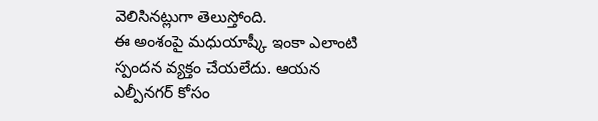వెలిసినట్లుగా తెలుస్తోంది.
ఈ అంశంపై మధుయాష్కీ ఇంకా ఎలాంటి స్పందన వ్యక్తం చేయలేదు. ఆయన ఎల్పీనగర్ కోసం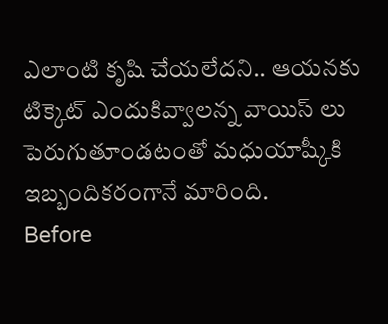ఎలాంటి కృషి చేయలేదని.. ఆయనకు టిక్కెట్ ఎందుకివ్వాలన్న వాయిస్ లు పెరుగుతూండటంతో మధుయాష్కీకి ఇబ్బందికరంగానే మారింది.
Before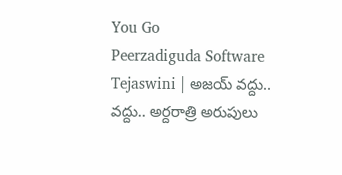You Go
Peerzadiguda Software Tejaswini | అజయ్ వద్దు.. వద్దు.. అర్దరాత్రి అరుపులు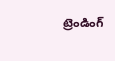ట్రెండింగ్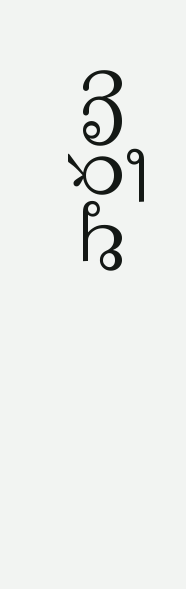వార్తలు